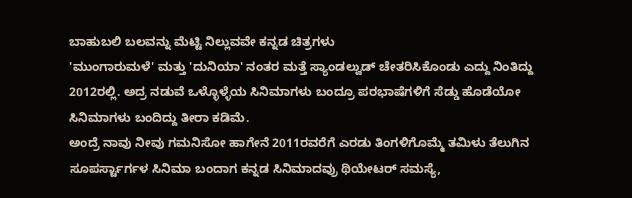ಬಾಹುಬಲಿ ಬಲವನ್ನು ಮೆಟ್ಟಿ ನಿಲ್ಲುವವೇ ಕನ್ನಡ ಚಿತ್ರಗಳು
'ಮುಂಗಾರುಮಳೆ' ಮತ್ತು 'ದುನಿಯಾ' ನಂತರ ಮತ್ತೆ ಸ್ಯಾಂಡಲ್ವುಡ್ ಚೇತರಿಸಿಕೊಂಡು ಎದ್ದು ನಿಂತಿದ್ದು 2012ರಲ್ಲಿ. ಅದ್ರ ನಡುವೆ ಒಳ್ಳೊಳ್ಳೆಯ ಸಿನಿಮಾಗಳು ಬಂದ್ರೂ ಪರಭಾಷೆಗಳಿಗೆ ಸೆಡ್ಡು ಹೊಡೆಯೋ ಸಿನಿಮಾಗಳು ಬಂದಿದ್ದು ತೀರಾ ಕಡಿಮೆ.
ಅಂದ್ರೆ ನಾವು ನೀವು ಗಮನಿಸೋ ಹಾಗೇನೆ 2011ರವರೆಗೆ ಎರಡು ತಿಂಗಳಿಗೊಮ್ಮೆ ತಮಿಳು ತೆಲುಗಿನ ಸೂಪರ್ಸ್ಟಾರ್ಗಳ ಸಿನಿಮಾ ಬಂದಾಗ ಕನ್ನಡ ಸಿನಿಮಾದವ್ರು ಥಿಯೇಟರ್ ಸಮಸ್ಯೆ,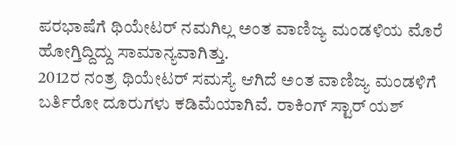ಪರಭಾಷೆಗೆ ಥಿಯೇಟರ್ ನಮಗಿಲ್ಲ ಅಂತ ವಾಣಿಜ್ಯ ಮಂಡಳಿಯ ಮೊರೆ ಹೋಗ್ತಿದ್ದಿದ್ದು ಸಾಮಾನ್ಯವಾಗಿತ್ತು.
2012ರ ನಂತ್ರ ಥಿಯೇಟರ್ ಸಮಸ್ಯೆ ಆಗಿದೆ ಅಂತ ವಾಣಿಜ್ಯ ಮಂಡಳಿಗೆ ಬರ್ತಿರೋ ದೂರುಗಳು ಕಡಿಮೆಯಾಗಿವೆ. ರಾಕಿಂಗ್ ಸ್ಟಾರ್ ಯಶ್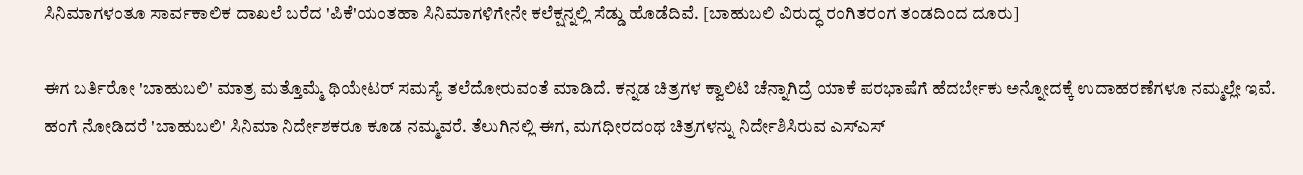ಸಿನಿಮಾಗಳಂತೂ ಸಾರ್ವಕಾಲಿಕ ದಾಖಲೆ ಬರೆದ 'ಪಿಕೆ'ಯಂತಹಾ ಸಿನಿಮಾಗಳಿಗೇನೇ ಕಲೆಕ್ಷನ್ನಲ್ಲಿ ಸೆಡ್ಡು ಹೊಡೆದಿವೆ. [ಬಾಹುಬಲಿ ವಿರುದ್ಧ ರಂಗಿತರಂಗ ತಂಡದಿಂದ ದೂರು]

ಈಗ ಬರ್ತಿರೋ 'ಬಾಹುಬಲಿ' ಮಾತ್ರ ಮತ್ತೊಮ್ಮೆ ಥಿಯೇಟರ್ ಸಮಸ್ಯೆ ತಲೆದೋರುವಂತೆ ಮಾಡಿದೆ. ಕನ್ನಡ ಚಿತ್ರಗಳ ಕ್ವಾಲಿಟಿ ಚೆನ್ನಾಗಿದ್ರೆ ಯಾಕೆ ಪರಭಾಷೆಗೆ ಹೆದರ್ಬೇಕು ಅನ್ನೋದಕ್ಕೆ ಉದಾಹರಣೆಗಳೂ ನಮ್ಮಲ್ಲೇ ಇವೆ.
ಹಂಗೆ ನೋಡಿದರೆ 'ಬಾಹುಬಲಿ' ಸಿನಿಮಾ ನಿರ್ದೇಶಕರೂ ಕೂಡ ನಮ್ಮವರೆ. ತೆಲುಗಿನಲ್ಲಿ ಈಗ, ಮಗಧೀರದಂಥ ಚಿತ್ರಗಳನ್ನು ನಿರ್ದೇಶಿಸಿರುವ ಎಸ್ಎಸ್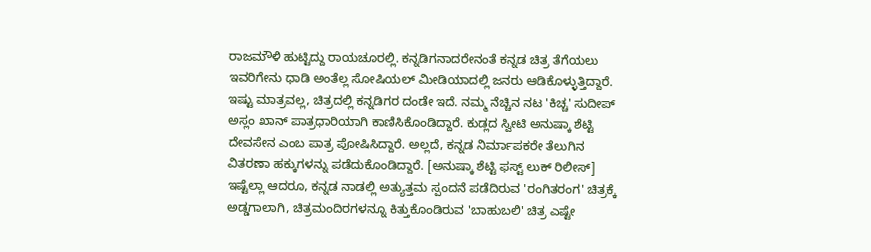ರಾಜಮೌಳಿ ಹುಟ್ಟಿದ್ದು ರಾಯಚೂರಲ್ಲಿ. ಕನ್ನಡಿಗನಾದರೇನಂತೆ ಕನ್ನಡ ಚಿತ್ರ ತೆಗೆಯಲು ಇವರಿಗೇನು ಧಾಡಿ ಅಂತೆಲ್ಲ ಸೋಷಿಯಲ್ ಮೀಡಿಯಾದಲ್ಲಿ ಜನರು ಆಡಿಕೊಳ್ಳುತ್ತಿದ್ದಾರೆ.
ಇಷ್ಟು ಮಾತ್ರವಲ್ಲ, ಚಿತ್ರದಲ್ಲಿ ಕನ್ನಡಿಗರ ದಂಡೇ ಇದೆ. ನಮ್ಮ ನೆಚ್ಚಿನ ನಟ 'ಕಿಚ್ಚ' ಸುದೀಪ್ ಅಸ್ಲಂ ಖಾನ್ ಪಾತ್ರಧಾರಿಯಾಗಿ ಕಾಣಿಸಿಕೊಂಡಿದ್ದಾರೆ. ಕುಡ್ಲದ ಸ್ವೀಟಿ ಅನುಷ್ಕಾ ಶೆಟ್ಟಿ ದೇವಸೇನ ಎಂಬ ಪಾತ್ರ ಪೋಷಿಸಿದ್ದಾರೆ. ಅಲ್ಲದೆ, ಕನ್ನಡ ನಿರ್ಮಾಪಕರೇ ತೆಲುಗಿನ ವಿತರಣಾ ಹಕ್ಕುಗಳನ್ನು ಪಡೆದುಕೊಂಡಿದ್ದಾರೆ. [ಅನುಷ್ಕಾ ಶೆಟ್ಟಿ ಫಸ್ಟ್ ಲುಕ್ ರಿಲೀಸ್]
ಇಷ್ಟೆಲ್ಲಾ ಆದರೂ, ಕನ್ನಡ ನಾಡಲ್ಲಿ ಅತ್ಯುತ್ತಮ ಸ್ಪಂದನೆ ಪಡೆದಿರುವ 'ರಂಗಿತರಂಗ' ಚಿತ್ರಕ್ಕೆ ಅಡ್ಡಗಾಲಾಗಿ, ಚಿತ್ರಮಂದಿರಗಳನ್ನೂ ಕಿತ್ತುಕೊಂಡಿರುವ 'ಬಾಹುಬಲಿ' ಚಿತ್ರ ಎಷ್ಟೇ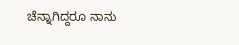ಚೆನ್ನಾಗಿದ್ದರೂ ನಾನು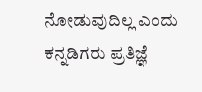ನೋಡುವುದಿಲ್ಲ ಎಂದು ಕನ್ನಡಿಗರು ಪ್ರತಿಜ್ಞೆ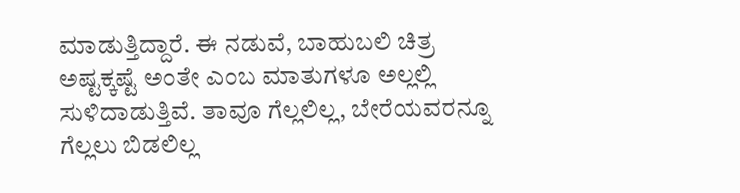ಮಾಡುತ್ತಿದ್ದಾರೆ. ಈ ನಡುವೆ, ಬಾಹುಬಲಿ ಚಿತ್ರ ಅಷ್ಟಕ್ಕಷ್ಟೆ ಅಂತೇ ಎಂಬ ಮಾತುಗಳೂ ಅಲ್ಲಲ್ಲಿ ಸುಳಿದಾಡುತ್ತಿವೆ. ತಾವೂ ಗೆಲ್ಲಲಿಲ್ಲ, ಬೇರೆಯವರನ್ನೂ ಗೆಲ್ಲಲು ಬಿಡಲಿಲ್ಲ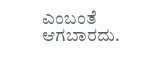ಎಂಬಂತೆ ಆಗಬಾರದು.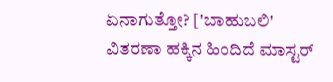ಏನಾಗುತ್ತೋ? ['ಬಾಹುಬಲಿ' ವಿತರಣಾ ಹಕ್ಕಿನ ಹಿಂದಿದೆ ಮಾಸ್ಟರ್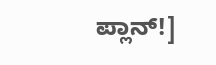ಪ್ಲಾನ್!]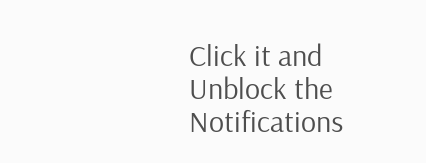Click it and Unblock the Notifications